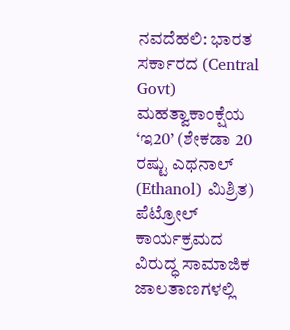ನವದೆಹಲಿ: ಭಾರತ ಸರ್ಕಾರದ (Central Govt) ಮಹತ್ವಾಕಾಂಕ್ಷೆಯ ‘ಇ20’ (ಶೇಕಡಾ 20 ರಷ್ಟು ಎಥನಾಲ್ (Ethanol) ಮಿಶ್ರಿತ) ಪೆಟ್ರೋಲ್ ಕಾರ್ಯಕ್ರಮದ ವಿರುದ್ಧ ಸಾಮಾಜಿಕ ಜಾಲತಾಣಗಳಲ್ಲಿ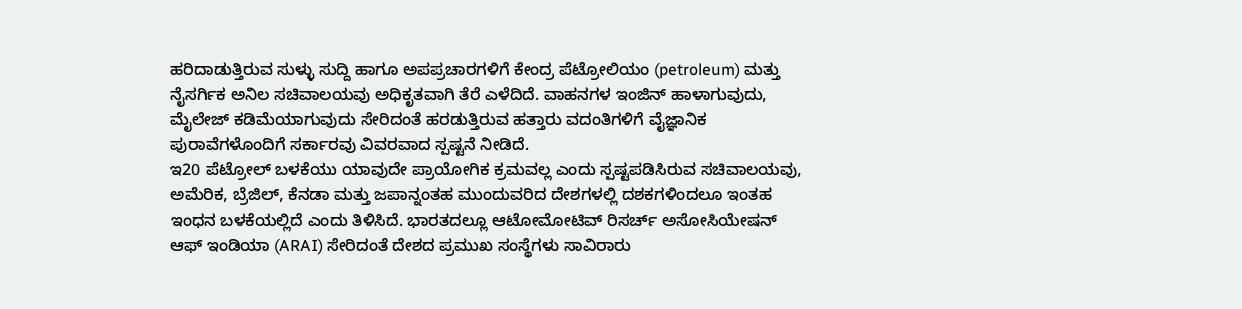ಹರಿದಾಡುತ್ತಿರುವ ಸುಳ್ಳು ಸುದ್ದಿ ಹಾಗೂ ಅಪಪ್ರಚಾರಗಳಿಗೆ ಕೇಂದ್ರ ಪೆಟ್ರೋಲಿಯಂ (petroleum) ಮತ್ತು ನೈಸರ್ಗಿಕ ಅನಿಲ ಸಚಿವಾಲಯವು ಅಧಿಕೃತವಾಗಿ ತೆರೆ ಎಳೆದಿದೆ. ವಾಹನಗಳ ಇಂಜಿನ್ ಹಾಳಾಗುವುದು, ಮೈಲೇಜ್ ಕಡಿಮೆಯಾಗುವುದು ಸೇರಿದಂತೆ ಹರಡುತ್ತಿರುವ ಹತ್ತಾರು ವದಂತಿಗಳಿಗೆ ವೈಜ್ಞಾನಿಕ ಪುರಾವೆಗಳೊಂದಿಗೆ ಸರ್ಕಾರವು ವಿವರವಾದ ಸ್ಪಷ್ಟನೆ ನೀಡಿದೆ.
ಇ20 ಪೆಟ್ರೋಲ್ ಬಳಕೆಯು ಯಾವುದೇ ಪ್ರಾಯೋಗಿಕ ಕ್ರಮವಲ್ಲ ಎಂದು ಸ್ಪಷ್ಟಪಡಿಸಿರುವ ಸಚಿವಾಲಯವು, ಅಮೆರಿಕ, ಬ್ರೆಜಿಲ್, ಕೆನಡಾ ಮತ್ತು ಜಪಾನ್ನಂತಹ ಮುಂದುವರಿದ ದೇಶಗಳಲ್ಲಿ ದಶಕಗಳಿಂದಲೂ ಇಂತಹ ಇಂಧನ ಬಳಕೆಯಲ್ಲಿದೆ ಎಂದು ತಿಳಿಸಿದೆ. ಭಾರತದಲ್ಲೂ ಆಟೋಮೋಟಿವ್ ರಿಸರ್ಚ್ ಅಸೋಸಿಯೇಷನ್ ಆಫ್ ಇಂಡಿಯಾ (ARAI) ಸೇರಿದಂತೆ ದೇಶದ ಪ್ರಮುಖ ಸಂಸ್ಥೆಗಳು ಸಾವಿರಾರು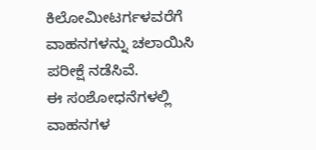ಕಿಲೋಮೀಟರ್ಗಳವರೆಗೆ ವಾಹನಗಳನ್ನು ಚಲಾಯಿಸಿ ಪರೀಕ್ಷೆ ನಡೆಸಿವೆ.
ಈ ಸಂಶೋಧನೆಗಳಲ್ಲಿ ವಾಹನಗಳ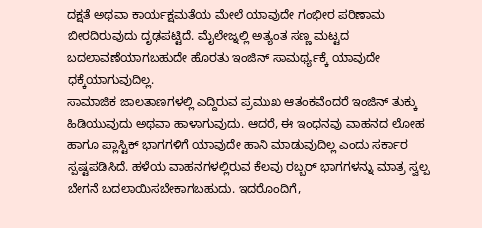ದಕ್ಷತೆ ಅಥವಾ ಕಾರ್ಯಕ್ಷಮತೆಯ ಮೇಲೆ ಯಾವುದೇ ಗಂಭೀರ ಪರಿಣಾಮ ಬೀರದಿರುವುದು ದೃಢಪಟ್ಟಿದೆ. ಮೈಲೇಜ್ನಲ್ಲಿ ಅತ್ಯಂತ ಸಣ್ಣ ಮಟ್ಟದ ಬದಲಾವಣೆಯಾಗಬಹುದೇ ಹೊರತು ಇಂಜಿನ್ ಸಾಮರ್ಥ್ಯಕ್ಕೆ ಯಾವುದೇ ಧಕ್ಕೆಯಾಗುವುದಿಲ್ಲ.
ಸಾಮಾಜಿಕ ಜಾಲತಾಣಗಳಲ್ಲಿ ಎದ್ದಿರುವ ಪ್ರಮುಖ ಆತಂಕವೆಂದರೆ ಇಂಜಿನ್ ತುಕ್ಕು ಹಿಡಿಯುವುದು ಅಥವಾ ಹಾಳಾಗುವುದು. ಆದರೆ, ಈ ಇಂಧನವು ವಾಹನದ ಲೋಹ ಹಾಗೂ ಪ್ಲಾಸ್ಟಿಕ್ ಭಾಗಗಳಿಗೆ ಯಾವುದೇ ಹಾನಿ ಮಾಡುವುದಿಲ್ಲ ಎಂದು ಸರ್ಕಾರ ಸ್ಪಷ್ಟಪಡಿಸಿದೆ. ಹಳೆಯ ವಾಹನಗಳಲ್ಲಿರುವ ಕೆಲವು ರಬ್ಬರ್ ಭಾಗಗಳನ್ನು ಮಾತ್ರ ಸ್ವಲ್ಪ ಬೇಗನೆ ಬದಲಾಯಿಸಬೇಕಾಗಬಹುದು. ಇದರೊಂದಿಗೆ,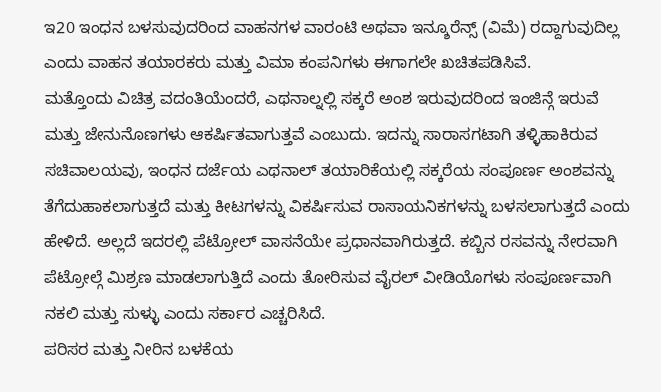ಇ20 ಇಂಧನ ಬಳಸುವುದರಿಂದ ವಾಹನಗಳ ವಾರಂಟಿ ಅಥವಾ ಇನ್ಶೂರೆನ್ಸ್ (ವಿಮೆ) ರದ್ದಾಗುವುದಿಲ್ಲ ಎಂದು ವಾಹನ ತಯಾರಕರು ಮತ್ತು ವಿಮಾ ಕಂಪನಿಗಳು ಈಗಾಗಲೇ ಖಚಿತಪಡಿಸಿವೆ.
ಮತ್ತೊಂದು ವಿಚಿತ್ರ ವದಂತಿಯೆಂದರೆ, ಎಥನಾಲ್ನಲ್ಲಿ ಸಕ್ಕರೆ ಅಂಶ ಇರುವುದರಿಂದ ಇಂಜಿನ್ಗೆ ಇರುವೆ ಮತ್ತು ಜೇನುನೊಣಗಳು ಆಕರ್ಷಿತವಾಗುತ್ತವೆ ಎಂಬುದು. ಇದನ್ನು ಸಾರಾಸಗಟಾಗಿ ತಳ್ಳಿಹಾಕಿರುವ ಸಚಿವಾಲಯವು, ಇಂಧನ ದರ್ಜೆಯ ಎಥನಾಲ್ ತಯಾರಿಕೆಯಲ್ಲಿ ಸಕ್ಕರೆಯ ಸಂಪೂರ್ಣ ಅಂಶವನ್ನು ತೆಗೆದುಹಾಕಲಾಗುತ್ತದೆ ಮತ್ತು ಕೀಟಗಳನ್ನು ವಿಕರ್ಷಿಸುವ ರಾಸಾಯನಿಕಗಳನ್ನು ಬಳಸಲಾಗುತ್ತದೆ ಎಂದು ಹೇಳಿದೆ. ಅಲ್ಲದೆ ಇದರಲ್ಲಿ ಪೆಟ್ರೋಲ್ ವಾಸನೆಯೇ ಪ್ರಧಾನವಾಗಿರುತ್ತದೆ. ಕಬ್ಬಿನ ರಸವನ್ನು ನೇರವಾಗಿ ಪೆಟ್ರೋಲ್ಗೆ ಮಿಶ್ರಣ ಮಾಡಲಾಗುತ್ತಿದೆ ಎಂದು ತೋರಿಸುವ ವೈರಲ್ ವೀಡಿಯೊಗಳು ಸಂಪೂರ್ಣವಾಗಿ ನಕಲಿ ಮತ್ತು ಸುಳ್ಳು ಎಂದು ಸರ್ಕಾರ ಎಚ್ಚರಿಸಿದೆ.
ಪರಿಸರ ಮತ್ತು ನೀರಿನ ಬಳಕೆಯ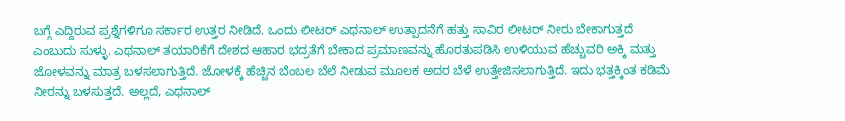ಬಗ್ಗೆ ಎದ್ದಿರುವ ಪ್ರಶ್ನೆಗಳಿಗೂ ಸರ್ಕಾರ ಉತ್ತರ ನೀಡಿದೆ. ಒಂದು ಲೀಟರ್ ಎಥನಾಲ್ ಉತ್ಪಾದನೆಗೆ ಹತ್ತು ಸಾವಿರ ಲೀಟರ್ ನೀರು ಬೇಕಾಗುತ್ತದೆ ಎಂಬುದು ಸುಳ್ಳು. ಎಥನಾಲ್ ತಯಾರಿಕೆಗೆ ದೇಶದ ಆಹಾರ ಭದ್ರತೆಗೆ ಬೇಕಾದ ಪ್ರಮಾಣವನ್ನು ಹೊರತುಪಡಿಸಿ ಉಳಿಯುವ ಹೆಚ್ಚುವರಿ ಅಕ್ಕಿ ಮತ್ತು ಜೋಳವನ್ನು ಮಾತ್ರ ಬಳಸಲಾಗುತ್ತಿದೆ. ಜೋಳಕ್ಕೆ ಹೆಚ್ಚಿನ ಬೆಂಬಲ ಬೆಲೆ ನೀಡುವ ಮೂಲಕ ಅದರ ಬೆಳೆ ಉತ್ತೇಜಿಸಲಾಗುತ್ತಿದೆ. ಇದು ಭತ್ತಕ್ಕಿಂತ ಕಡಿಮೆ ನೀರನ್ನು ಬಳಸುತ್ತದೆ. ಅಲ್ಲದೆ, ಎಥನಾಲ್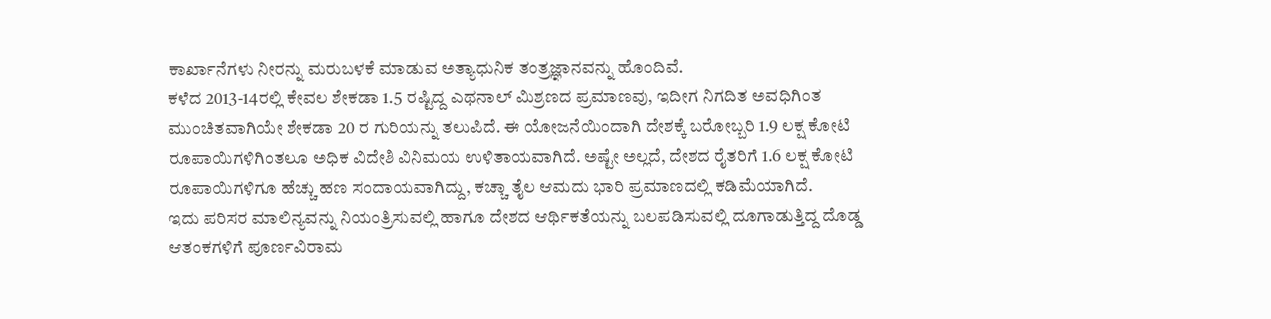ಕಾರ್ಖಾನೆಗಳು ನೀರನ್ನು ಮರುಬಳಕೆ ಮಾಡುವ ಅತ್ಯಾಧುನಿಕ ತಂತ್ರಜ್ಞಾನವನ್ನು ಹೊಂದಿವೆ.
ಕಳೆದ 2013-14ರಲ್ಲಿ ಕೇವಲ ಶೇಕಡಾ 1.5 ರಷ್ಟಿದ್ದ ಎಥನಾಲ್ ಮಿಶ್ರಣದ ಪ್ರಮಾಣವು, ಇದೀಗ ನಿಗದಿತ ಅವಧಿಗಿಂತ ಮುಂಚಿತವಾಗಿಯೇ ಶೇಕಡಾ 20 ರ ಗುರಿಯನ್ನು ತಲುಪಿದೆ. ಈ ಯೋಜನೆಯಿಂದಾಗಿ ದೇಶಕ್ಕೆ ಬರೋಬ್ಬರಿ 1.9 ಲಕ್ಷ ಕೋಟಿ ರೂಪಾಯಿಗಳಿಗಿಂತಲೂ ಅಧಿಕ ವಿದೇಶಿ ವಿನಿಮಯ ಉಳಿತಾಯವಾಗಿದೆ. ಅಷ್ಟೇ ಅಲ್ಲದೆ, ದೇಶದ ರೈತರಿಗೆ 1.6 ಲಕ್ಷ ಕೋಟಿ ರೂಪಾಯಿಗಳಿಗೂ ಹೆಚ್ಚು ಹಣ ಸಂದಾಯವಾಗಿದ್ದು, ಕಚ್ಚಾ ತೈಲ ಆಮದು ಭಾರಿ ಪ್ರಮಾಣದಲ್ಲಿ ಕಡಿಮೆಯಾಗಿದೆ.
ಇದು ಪರಿಸರ ಮಾಲಿನ್ಯವನ್ನು ನಿಯಂತ್ರಿಸುವಲ್ಲಿ ಹಾಗೂ ದೇಶದ ಆರ್ಥಿಕತೆಯನ್ನು ಬಲಪಡಿಸುವಲ್ಲಿ ದೂಗಾಡುತ್ತಿದ್ದ ದೊಡ್ಡ ಆತಂಕಗಳಿಗೆ ಪೂರ್ಣವಿರಾಮ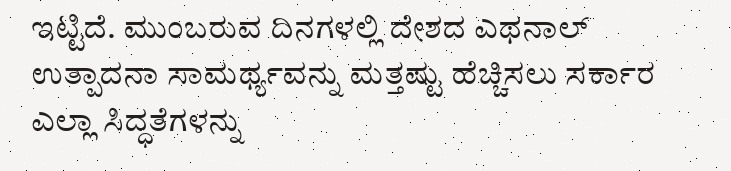ಇಟ್ಟಿದೆ. ಮುಂಬರುವ ದಿನಗಳಲ್ಲಿ ದೇಶದ ಎಥನಾಲ್ ಉತ್ಪಾದನಾ ಸಾಮರ್ಥ್ಯವನ್ನು ಮತ್ತಷ್ಟು ಹೆಚ್ಚಿಸಲು ಸರ್ಕಾರ ಎಲ್ಲಾ ಸಿದ್ಧತೆಗಳನ್ನು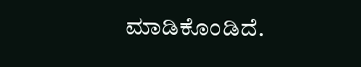ಮಾಡಿಕೊಂಡಿದೆ.